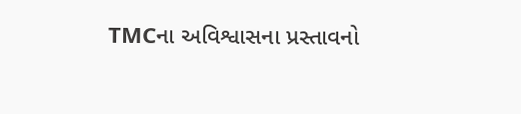TMCના અવિશ્વાસના પ્રસ્તાવનો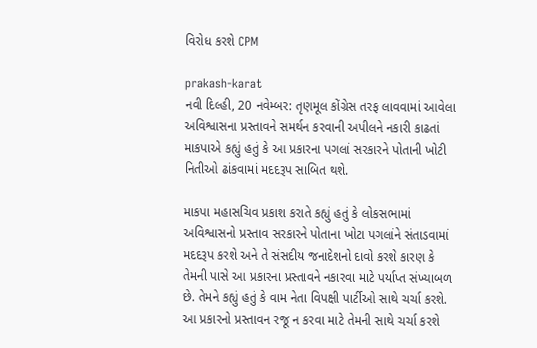વિરોધ કરશે CPM

prakash-karat
નવી દિલ્હી, 20 નવેમ્બર: તૃણમૂલ કોંગ્રેસ તરફ લાવવામાં આવેલા અવિશ્વાસના પ્રસ્તાવને સમર્થન કરવાની અપીલને નકારી કાઢતાં માકપાએ કહ્યું હતું કે આ પ્રકારના પગલાં સરકારને પોતાની ખોટી નિતીઓ ઢાંકવામાં મદદરૂપ સાબિત થશે.

માકપા મહાસચિવ પ્રકાશ કરાતે કહ્યું હતું કે લોકસભામાં અવિશ્વાસનો પ્રસ્તાવ સરકારને પોતાના ખોટા પગલાંને સંતાડવામાં મદદરૂપ કરશે અને તે સંસદીય જનાદેશનો દાવો કરશે કારણ કે તેમની પાસે આ પ્રકારના પ્રસ્તાવને નકારવા માટે પર્યાપ્ત સંખ્યાબળ છે. તેમને કહ્યું હતું કે વામ નેતા વિપક્ષી પાર્ટીઓ સાથે ચર્ચા કરશે. આ પ્રકારનો પ્રસ્તાવન રજૂ ન કરવા માટે તેમની સાથે ચર્ચા કરશે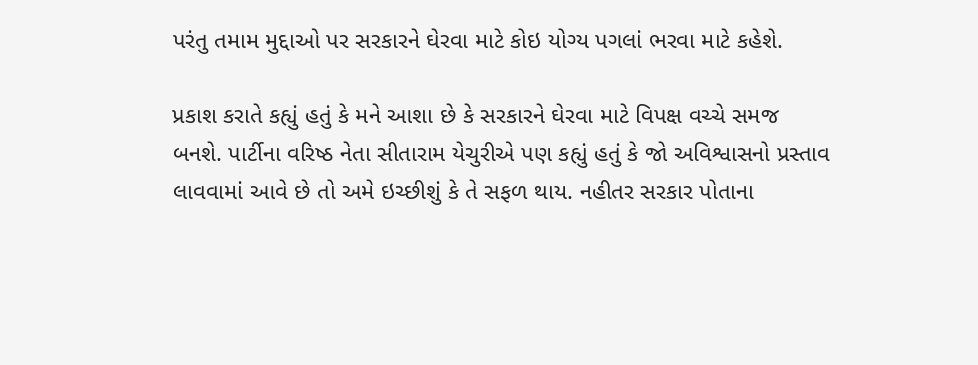પરંતુ તમામ મુદ્દાઓ પર સરકારને ઘેરવા માટે કોઇ યોગ્ય પગલાં ભરવા માટે કહેશે.

પ્રકાશ કરાતે કહ્યું હતું કે મને આશા છે કે સરકારને ઘેરવા માટે વિપક્ષ વચ્ચે સમજ બનશે. પાર્ટીના વરિષ્ઠ નેતા સીતારામ યેચુરીએ પણ કહ્યું હતું કે જો અવિશ્વાસનો પ્રસ્તાવ લાવવામાં આવે છે તો અમે ઇચ્છીશું કે તે સફળ થાય. નહીતર સરકાર પોતાના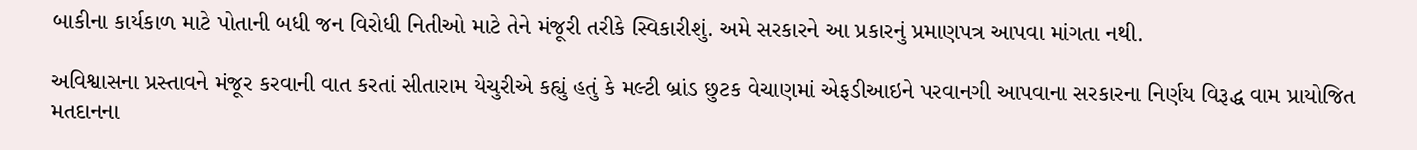બાકીના કાર્યકાળ માટે પોતાની બધી જન વિરોધી નિતીઓ માટે તેને મંજૂરી તરીકે સ્વિકારીશું. અમે સરકારને આ પ્રકારનું પ્રમાણપત્ર આપવા માંગતા નથી.

અવિશ્વાસના પ્રસ્તાવને મંજૂર કરવાની વાત કરતાં સીતારામ યેચુરીએ કહ્યું હતું કે મલ્ટી બ્રાંડ છુટક વેચાણમાં એફડીઆઇને પરવાનગી આપવાના સરકારના નિર્ણય વિરૂદ્ધ વામ પ્રાયોજિત મતદાનના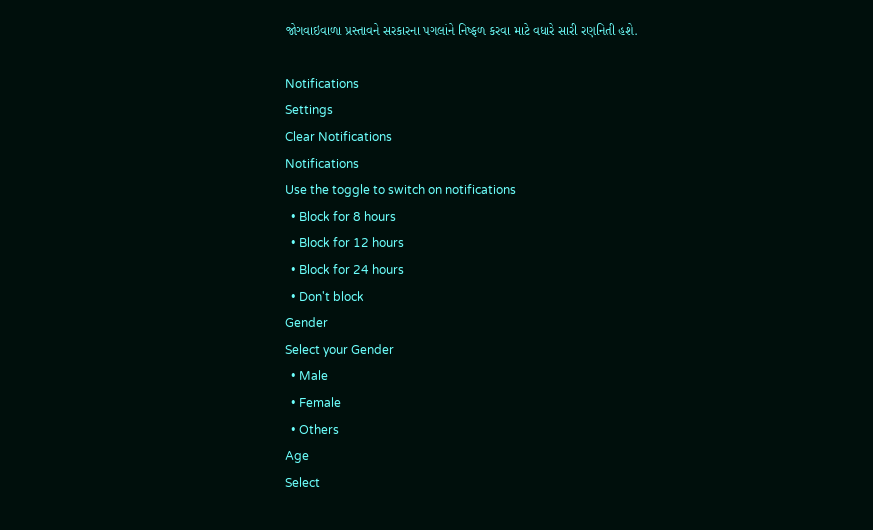જોગવાઇવાળા પ્રસ્તાવને સરકારના પગલાંને નિષ્ફળ કરવા માટે વધારે સારી રણનિતી હશે.

Notifications
Settings
Clear Notifications
Notifications
Use the toggle to switch on notifications
  • Block for 8 hours
  • Block for 12 hours
  • Block for 24 hours
  • Don't block
Gender
Select your Gender
  • Male
  • Female
  • Others
Age
Select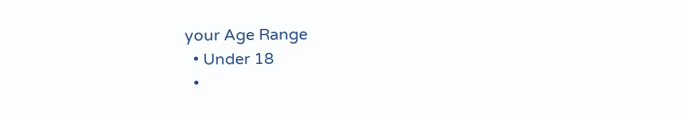your Age Range
  • Under 18
  •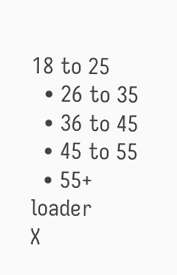18 to 25
  • 26 to 35
  • 36 to 45
  • 45 to 55
  • 55+
loader
X